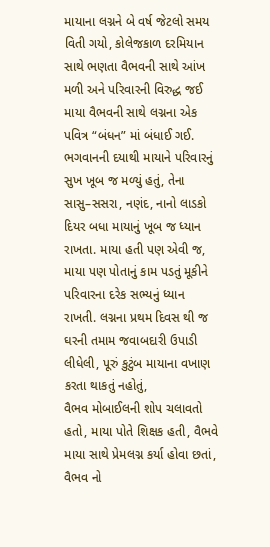માયાના લગ્નને બે વર્ષ જેટલો સમય વિતી ગયો, કોલેજકાળ દરમિયાન સાથે ભણતા વૈભવની સાથે આંખ મળી અને પરિવારની વિરુદ્ધ જઈ માયા વૈભવની સાથે લગ્નના એક પવિત્ર “બંધન” માં બંધાઈ ગઈ.
ભગવાનની દયાથી માયાને પરિવારનું સુખ ખૂબ જ મળ્યું હતું, તેના સાસુ–સસરા, નણંદ, નાનો લાડકો દિયર બધા માયાનું ખૂબ જ ધ્યાન રાખતા. માયા હતી પણ એવી જ, માયા પણ પોતાનું કામ પડતું મૂકીને પરિવારના દરેક સભ્યનું ધ્યાન રાખતી. લગ્નના પ્રથમ દિવસ થી જ ઘરની તમામ જવાબદારી ઉપાડી લીધેલી, પૂરું કુટુંબ માયાના વખાણ કરતા થાકતું નહોતું,
વૈભવ મોબાઈલની શોપ ચલાવતો હતો, માયા પોતે શિક્ષક હતી, વૈભવે માયા સાથે પ્રેમલગ્ન કર્યા હોવા છતાં, વૈભવ નો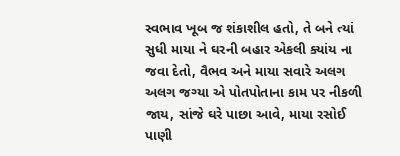સ્વભાવ ખૂબ જ શંકાશીલ હતો, તે બને ત્યાં સુધી માયા ને ઘરની બહાર એકલી ક્યાંય ના જવા દેતો, વૈભવ અને માયા સવારે અલગ અલગ જગ્યા એ પોતપોતાના કામ પર નીકળી જાય, સાંજે ઘરે પાછા આવે, માયા રસોઈ પાણી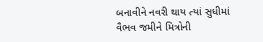બનાવીને નવરી થાય ત્યાં સુધીમાં વૈભવ જમીને મિત્રોની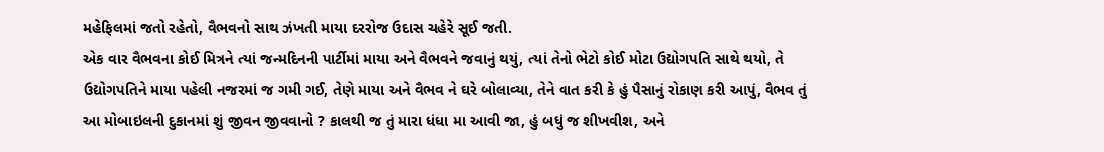મહેફિલમાં જતો રહેતો, વૈભવનો સાથ ઝંખતી માયા દરરોજ ઉદાસ ચહેરે સૂઈ જતી.
એક વાર વૈભવના કોઈ મિત્રને ત્યાં જન્મદિનની પાર્ટીમાં માયા અને વૈભવને જવાનું થયું, ત્યાં તેનો ભેટો કોઈ મોટા ઉદ્યોગપતિ સાથે થયો, તે ઉદ્યોગપતિને માયા પહેલી નજરમાં જ ગમી ગઈ, તેણે માયા અને વૈભવ ને ઘરે બોલાવ્યા, તેને વાત કરી કે હું પૈસાનું રોકાણ કરી આપું, વૈભવ તું આ મોબાઇલની દુકાનમાં શું જીવન જીવવાનો ? કાલથી જ તું મારા ધંધા મા આવી જા, હું બધું જ શીખવીશ, અને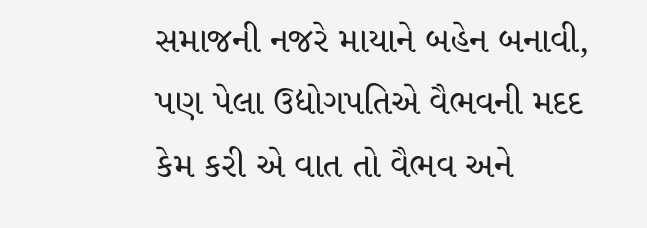સમાજની નજરે માયાને બહેન બનાવી, પણ પેલા ઉદ્યોગપતિએ વૈભવની મદદ કેમ કરી એ વાત તો વૈભવ અને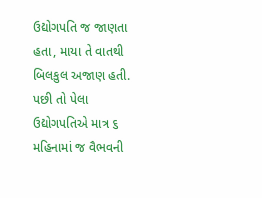ઉદ્યોગપતિ જ જાણતા હતા, માયા તે વાતથી બિલકુલ અજાણ હતી.
પછી તો પેલા ઉદ્યોગપતિએ માત્ર ૬ મહિનામાં જ વૈભવની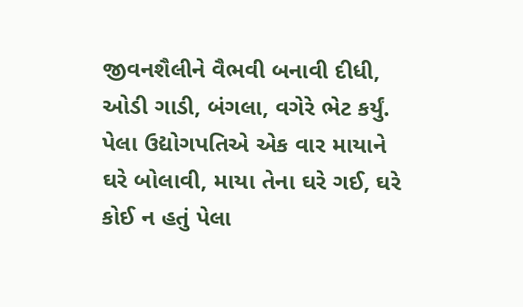જીવનશૈલીને વૈભવી બનાવી દીધી, ઓડી ગાડી, બંગલા, વગેરે ભેટ કર્યું. પેલા ઉદ્યોગપતિએ એક વાર માયાને ઘરે બોલાવી, માયા તેના ઘરે ગઈ, ઘરે કોઈ ન હતું પેલા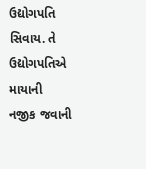ઉદ્યોગપતિ સિવાય. તે ઉદ્યોગપતિએ માયાની નજીક જવાની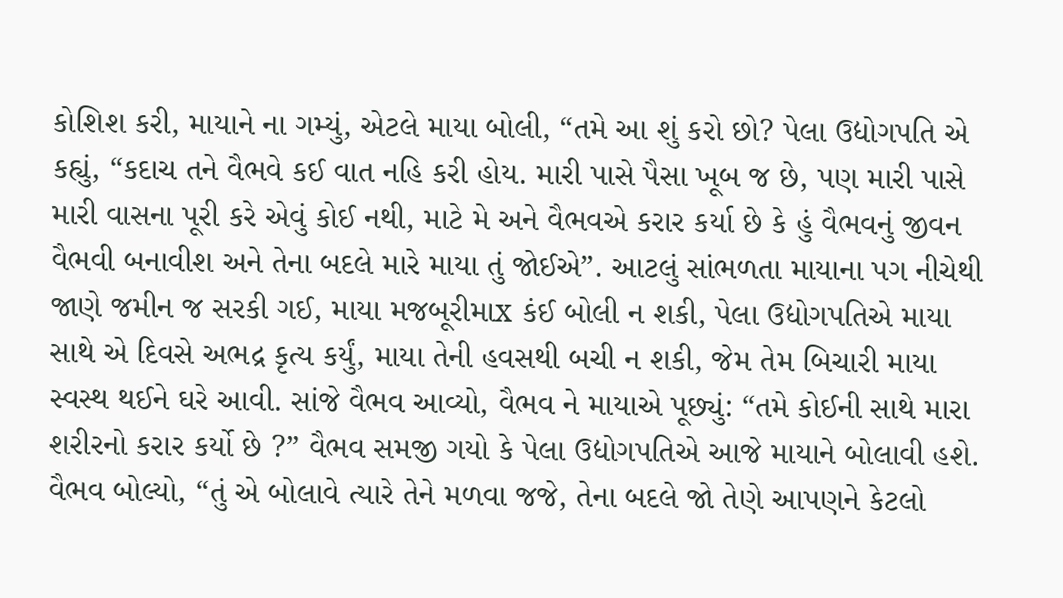કોશિશ કરી, માયાને ના ગમ્યું, એટલે માયા બોલી, “તમે આ શું કરો છો? પેલા ઉદ્યોગપતિ એ કહ્યું, “કદાચ તને વૈભવે કઈ વાત નહિ કરી હોય. મારી પાસે પૈસા ખૂબ જ છે, પણ મારી પાસે મારી વાસના પૂરી કરે એવું કોઈ નથી, માટે મે અને વૈભવએ કરાર કર્યા છે કે હું વૈભવનું જીવન વૈભવી બનાવીશ અને તેના બદલે મારે માયા તું જોઈએ”. આટલું સાંભળતા માયાના પગ નીચેથી જાણે જમીન જ સરકી ગઈ, માયા મજબૂરીમાx કંઈ બોલી ન શકી, પેલા ઉદ્યોગપતિએ માયા સાથે એ દિવસે અભદ્ર કૃત્ય કર્યું, માયા તેની હવસથી બચી ન શકી, જેમ તેમ બિચારી માયા સ્વસ્થ થઈને ઘરે આવી. સાંજે વૈભવ આવ્યો, વૈભવ ને માયાએ પૂછ્યું: “તમે કોઈની સાથે મારા શરીરનો કરાર કર્યો છે ?” વૈભવ સમજી ગયો કે પેલા ઉદ્યોગપતિએ આજે માયાને બોલાવી હશે. વૈભવ બોલ્યો, “તું એ બોલાવે ત્યારે તેને મળવા જજે, તેના બદલે જો તેણે આપણને કેટલો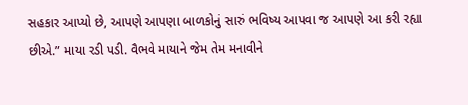સહકાર આપ્યો છે, આપણે આપણા બાળકોનું સારું ભવિષ્ય આપવા જ આપણે આ કરી રહ્યા છીએ.” માયા રડી પડી. વૈભવે માયાને જેમ તેમ મનાવીને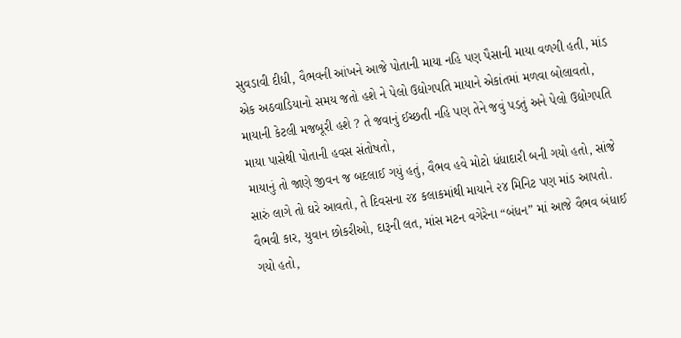સુવડાવી દીધી, વૈભવની આંખને આજે પોતાની માયા નહિ પણ પૈસાની માયા વળગી હતી, માંડ એક અઠવાડિયાનો સમય જતો હશે ને પેલો ઉદ્યોગપતિ માયાને એકાંતમાં મળવા બોલાવતો, માયાની કેટલી મજબૂરી હશે ? તે જવાનું ઈચ્છતી નહિ પણ તેને જવું પડતું અને પેલો ઉદ્યોગપતિ માયા પાસેથી પોતાની હવસ સંતોષતો,
માયાનું તો જાણે જીવન જ બદલાઈ ગયું હતું, વૈભવ હવે મોટો ધંધાદારી બની ગયો હતો, સાંજે સારું લાગે તો ઘરે આવતો, તે દિવસના ૨૪ કલાકમાંથી માયાને ૨૪ મિનિટ પણ માંડ આપતો. વૈભવી કાર, યુવાન છોકરીઓ, દારૂની લત, માંસ મટન વગેરેના “બંધન” માં આજે વૈભવ બંધાઈ ગયો હતો,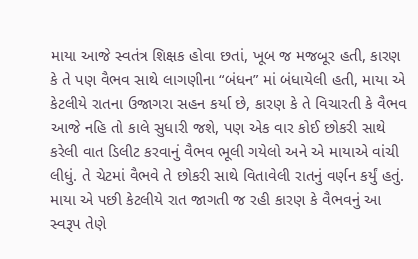માયા આજે સ્વતંત્ર શિક્ષક હોવા છતાં, ખૂબ જ મજબૂર હતી, કારણ કે તે પણ વૈભવ સાથે લાગણીના “બંધન” માં બંધાયેલી હતી, માયા એ કેટલીયે રાતના ઉજાગરા સહન કર્યા છે, કારણ કે તે વિચારતી કે વૈભવ આજે નહિ તો કાલે સુધારી જશે, પણ એક વાર કોઈ છોકરી સાથે કરેલી વાત ડિલીટ કરવાનું વૈભવ ભૂલી ગયેલો અને એ માયાએ વાંચી લીધું. તે ચેટમાં વૈભવે તે છોકરી સાથે વિતાવેલી રાતનું વર્ણન કર્યું હતું. માયા એ પછી કેટલીયે રાત જાગતી જ રહી કારણ કે વૈભવનું આ સ્વરૂપ તેણે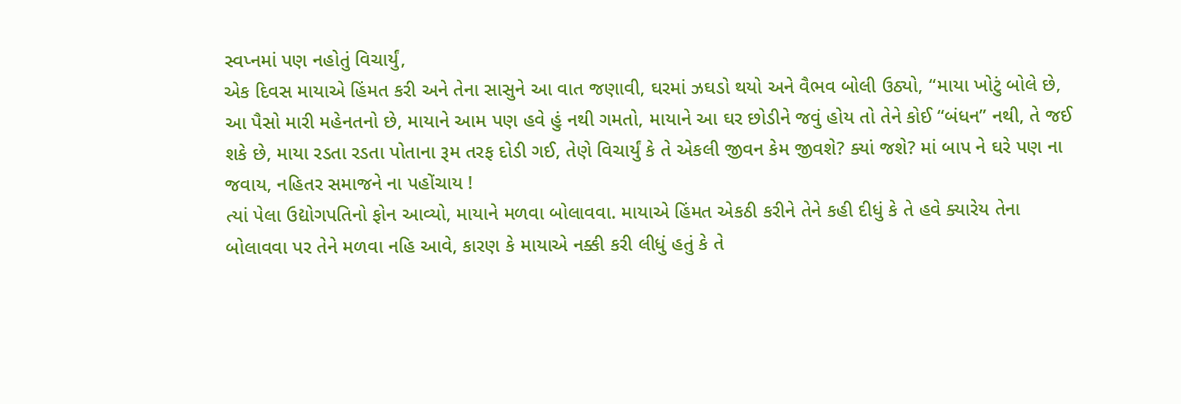સ્વપ્નમાં પણ નહોતું વિચાર્યું,
એક દિવસ માયાએ હિંમત કરી અને તેના સાસુને આ વાત જણાવી, ઘરમાં ઝઘડો થયો અને વૈભવ બોલી ઉઠ્યો, “માયા ખોટું બોલે છે, આ પૈસો મારી મહેનતનો છે, માયાને આમ પણ હવે હું નથી ગમતો, માયાને આ ઘર છોડીને જવું હોય તો તેને કોઈ “બંધન” નથી, તે જઈ શકે છે, માયા રડતા રડતા પોતાના રૂમ તરફ દોડી ગઈ, તેણે વિચાર્યું કે તે એકલી જીવન કેમ જીવશે? ક્યાં જશે? માં બાપ ને ઘરે પણ ના જવાય, નહિતર સમાજને ના પહોંચાય !
ત્યાં પેલા ઉદ્યોગપતિનો ફોન આવ્યો, માયાને મળવા બોલાવવા. માયાએ હિંમત એકઠી કરીને તેને કહી દીધું કે તે હવે ક્યારેય તેના બોલાવવા પર તેને મળવા નહિ આવે, કારણ કે માયાએ નક્કી કરી લીધું હતું કે તે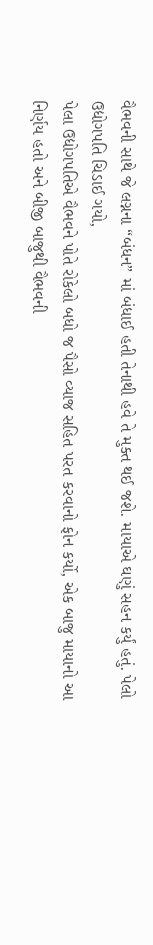વૈભવની સાથે જે લગ્નના “બંધન” માં બંધાઈ હતી તેનાથી હવે તે મુક્ત થઈ જશે. માયાએ ઘણું સહન કર્યું હતું. પેલો ઉદ્યોગપતિ ચિડાઈ ગયો,
પેલા ઉદ્યોગપતિએ વૈભવને પોતે રોકેલો બધો જ પૈસો વ્યાજ સહિત પરત કરવાનો ફોન કર્યો, એક બાજુ માયાનો આ નિર્ણય હતો અને બીજી બાજુથી વૈભવની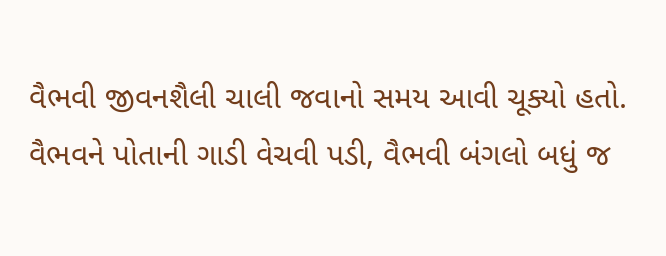વૈભવી જીવનશૈલી ચાલી જવાનો સમય આવી ચૂક્યો હતો. વૈભવને પોતાની ગાડી વેચવી પડી, વૈભવી બંગલો બધું જ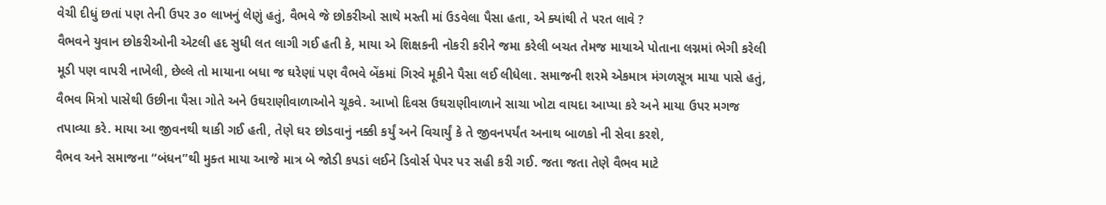વેચી દીધું છતાં પણ તેની ઉપર ૩૦ લાખનું લેણું હતું, વૈભવે જે છોકરીઓ સાથે મસ્તી માં ઉડવેલા પૈસા હતા, એ ક્યાંથી તે પરત લાવે ?
વૈભવને યુવાન છોકરીઓની એટલી હદ સુધી લત લાગી ગઈ હતી કે, માયા એ શિક્ષકની નોકરી કરીને જમા કરેલી બચત તેમજ માયાએ પોતાના લગ્નમાં ભેગી કરેલી મૂડી પણ વાપરી નાખેલી, છેલ્લે તો માયાના બધા જ ઘરેણાં પણ વૈભવે બેંકમાં ગિરવે મૂકીને પૈસા લઈ લીધેલા. સમાજની શરમે એકમાત્ર મંગળસૂત્ર માયા પાસે હતું, વૈભવ મિત્રો પાસેથી ઉછીના પૈસા ગોતે અને ઉઘરાણીવાળાઓને ચૂકવે. આખો દિવસ ઉઘરાણીવાળાને સાચા ખોટા વાયદા આપ્યા કરે અને માયા ઉપર મગજ તપાવ્યા કરે. માયા આ જીવનથી થાકી ગઈ હતી, તેણે ઘર છોડવાનું નક્કી કર્યું અને વિચાર્યું કે તે જીવનપર્યંત અનાથ બાળકો ની સેવા કરશે,
વૈભવ અને સમાજના “બંધન”થી મુક્ત માયા આજે માત્ર બે જોડી કપડાં લઈને ડિવોર્સ પેપર પર સહી કરી ગઈ. જતા જતા તેણે વૈભવ માટે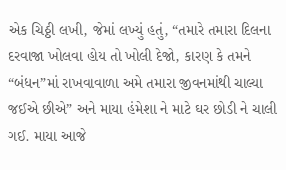એક ચિઠ્ઠી લખી, જેમાં લખ્યું હતું, “તમારે તમારા દિલના દરવાજા ખોલવા હોય તો ખોલી દેજો, કારણ કે તમને “બંધન”માં રાખવાવાળા અમે તમારા જીવનમાંથી ચાલ્યા જઈએ છીએ” અને માયા હંમેશા ને માટે ઘર છોડી ને ચાલી ગઈ. માયા આજે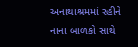અનાથાશ્રમમાં રહીને નાના બાળકો સાથે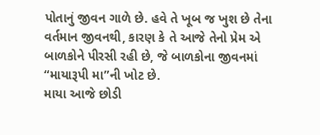પોતાનું જીવન ગાળે છે. હવે તે ખૂબ જ ખુશ છે તેના વર્તમાન જીવનથી, કારણ કે તે આજે તેનો પ્રેમ એ બાળકોને પીરસી રહી છે, જે બાળકોના જીવનમાં “માયારૂપી મા”ની ખોટ છે.
માયા આજે છોડી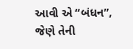આવી એ “બંધન”,
જેણે તેની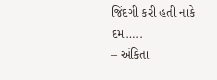જિંદગી કરી હતી નાકે દમ…..
– અંકિતા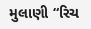મુલાણી “રિચ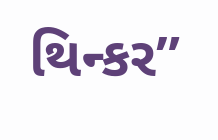થિન્કર”